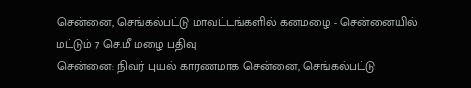சென்னை, செங்கல்பட்டு மாவட்டங்களில் கனமழை - சென்னையில் மட்டும் 7 செ.மீ மழை பதிவு
சென்னை: நிவர் புயல் காரணமாக சென்னை, செங்கல்பட்டு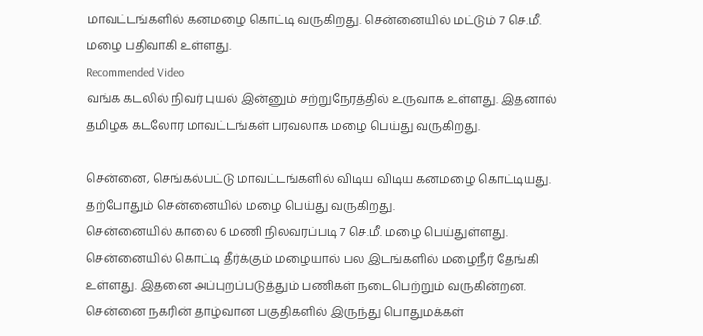மாவட்டங்களில் கனமழை கொட்டி வருகிறது. சென்னையில் மட்டும் 7 செ.மீ. மழை பதிவாகி உள்ளது.
Recommended Video
வங்க கடலில் நிவர் புயல் இன்னும் சற்றுநேரத்தில் உருவாக உள்ளது. இதனால் தமிழக கடலோர மாவட்டங்கள் பரவலாக மழை பெய்து வருகிறது.

சென்னை, செங்கல்பட்டு மாவட்டங்களில் விடிய விடிய கனமழை கொட்டியது. தற்போதும் சென்னையில் மழை பெய்து வருகிறது.
சென்னையில் காலை 6 மணி நிலவரப்படி 7 செ.மீ. மழை பெய்துள்ளது. சென்னையில் கொட்டி தீர்க்கும் மழையால் பல இடங்களில் மழைநீர் தேங்கி உள்ளது. இதனை அப்புறப்படுத்தும் பணிகள் நடைபெற்றும் வருகின்றன.
சென்னை நகரின் தாழ்வான பகுதிகளில் இருந்து பொதுமக்கள்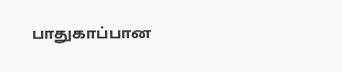பாதுகாப்பான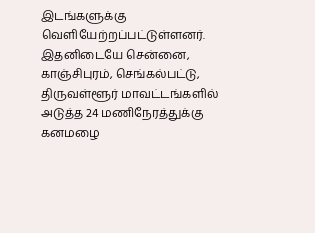இடங்களுக்கு வெளியேற்றப்பட்டுள்ளனர். இதனிடையே சென்னை, காஞ்சிபுரம், செங்கல்பட்டு, திருவள்ளூர் மாவட்டங்களில் அடுத்த 24 மணிநேரத்துக்கு கனமழை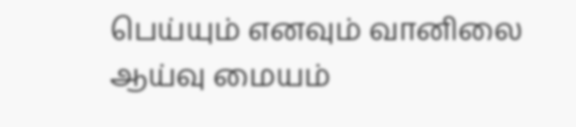பெய்யும் எனவும் வானிலை ஆய்வு மையம்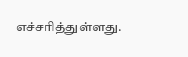எச்சரித்துள்ளது.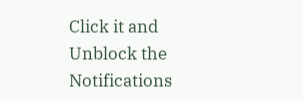Click it and Unblock the Notifications